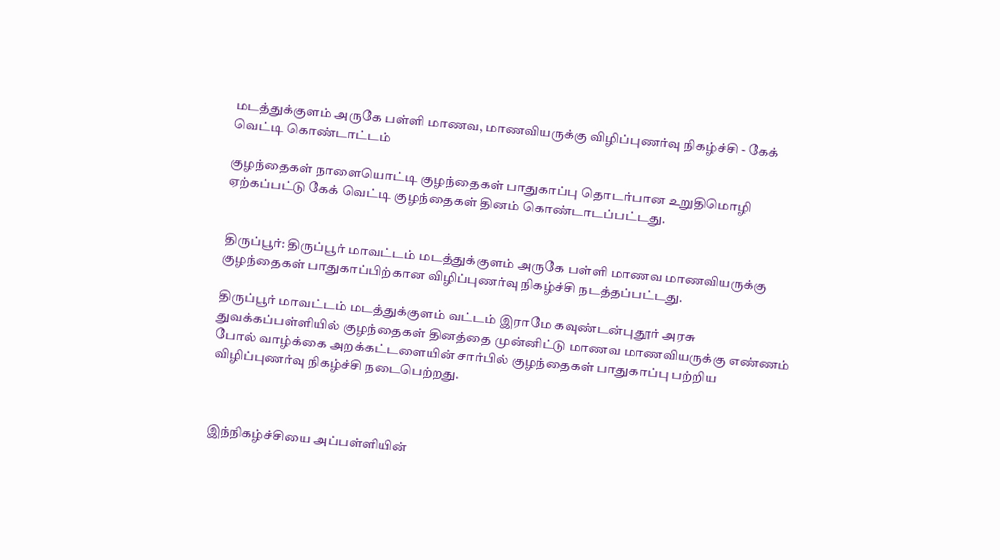மடத்துக்குளம் அருகே பள்ளி மாணவ, மாணவியருக்கு விழிப்புணர்வு நிகழ்ச்சி - கேக் வெட்டி கொண்டாட்டம்

குழந்தைகள் நாளையொட்டி குழந்தைகள் பாதுகாப்பு தொடர்பான உறுதிமொழி ஏற்கப்பட்டு கேக் வெட்டி குழந்தைகள் தினம் கொண்டாடப்பட்டது.


திருப்பூர்: திருப்பூர் மாவட்டம் மடத்துக்குளம் அருகே பள்ளி மாணவ மாணவியருக்கு குழந்தைகள் பாதுகாப்பிற்கான விழிப்புணர்வு நிகழ்ச்சி நடத்தப்பட்டது.

திருப்பூர் மாவட்டம் மடத்துக்குளம் வட்டம் இராமே கவுண்டன்புதூர் அரசு துவக்கப்பள்ளியில் குழந்தைகள் தினத்தை முன்னிட்டு மாணவ மாணவியருக்கு எண்ணம் போல் வாழ்க்கை அறக்கட்டளையின் சார்பில் குழந்தைகள் பாதுகாப்பு பற்றிய விழிப்புணர்வு நிகழ்ச்சி நடைபெற்றது.



இந்நிகழ்ச்சியை அப்பள்ளியின்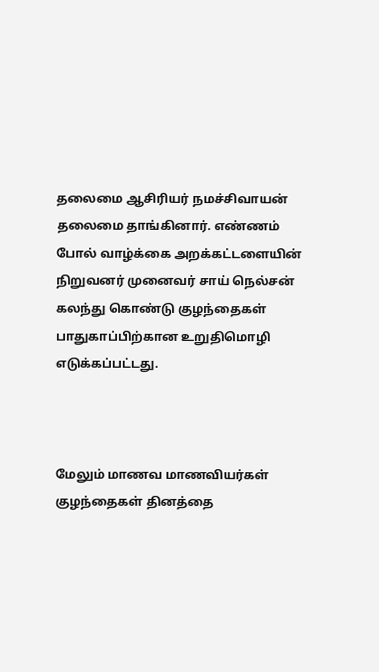தலைமை ஆசிரியர் நமச்சிவாயன் தலைமை தாங்கினார். எண்ணம் போல் வாழ்க்கை அறக்கட்டளையின் நிறுவனர் முனைவர் சாய் நெல்சன் கலந்து கொண்டு குழந்தைகள் பாதுகாப்பிற்கான உறுதிமொழி எடுக்கப்பட்டது.



மேலும் மாணவ மாணவியர்கள் குழந்தைகள் தினத்தை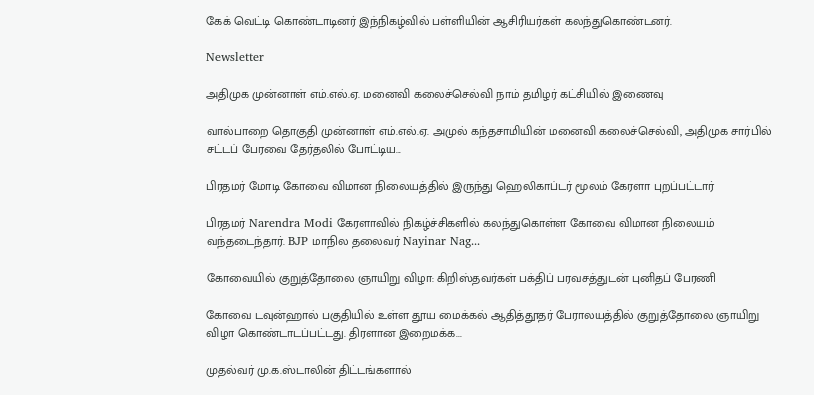கேக் வெட்டி கொண்டாடினர் இந்நிகழ்வில் பள்ளியின் ஆசிரியர்கள் கலந்துகொண்டனர்.

Newsletter

அதிமுக முன்னாள் எம்.எல்.ஏ. மனைவி கலைச்செல்வி நாம் தமிழர் கட்சியில் இணைவு

வால்பாறை தொகுதி முன்னாள் எம்.எல்.ஏ. அமுல் கந்தசாமியின் மனைவி கலைச்செல்வி, அதிமுக சார்பில் சட்டப் பேரவை தேர்தலில் போட்டிய...

பிரதமர் மோடி கோவை விமான நிலையத்தில் இருந்து ஹெலிகாப்டர் மூலம் கேரளா புறப்பட்டார்

பிரதமர் Narendra Modi கேரளாவில் நிகழ்ச்சிகளில் கலந்துகொள்ள கோவை விமான நிலையம் வந்தடைந்தார். BJP மாநில தலைவர் Nayinar Nag...

கோவையில் குறுத்தோலை ஞாயிறு விழா: கிறிஸ்தவர்கள் பக்திப் பரவசத்துடன் புனிதப் பேரணி

கோவை டவுன்ஹால் பகுதியில் உள்ள தூய மைக்கல் ஆதித்தூதர் பேராலயத்தில் குறுத்தோலை ஞாயிறு விழா கொண்டாடப்பட்டது. திரளான இறைமக்க...

முதல்வர் மு.க.ஸ்டாலின் திட்டங்களால்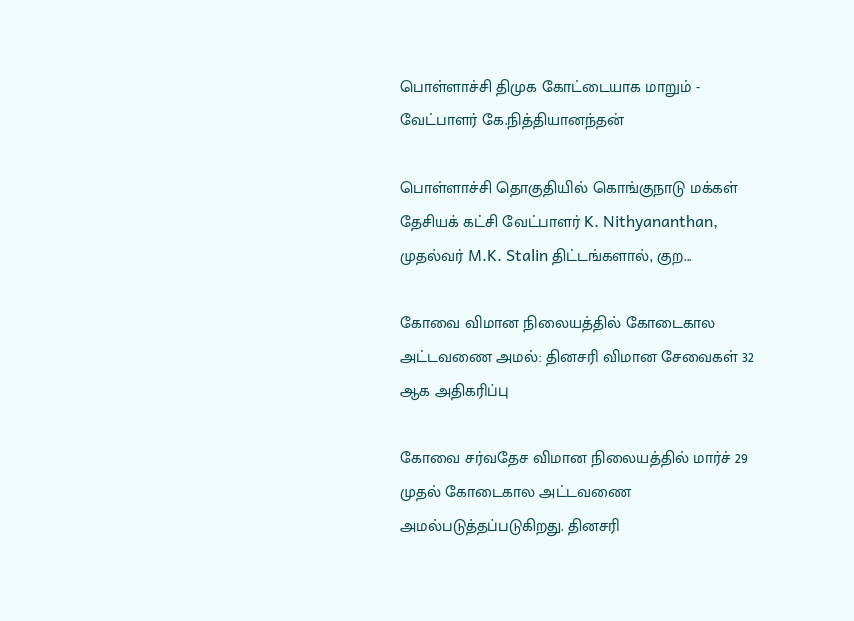பொள்ளாச்சி திமுக கோட்டையாக மாறும் - வேட்பாளர் கே.நித்தியானந்தன்

பொள்ளாச்சி தொகுதியில் கொங்குநாடு மக்கள் தேசியக் கட்சி வேட்பாளர் K. Nithyananthan, முதல்வர் M.K. Stalin திட்டங்களால், குற...

கோவை விமான நிலையத்தில் கோடைகால அட்டவணை அமல்: தினசரி விமான சேவைகள் 32 ஆக அதிகரிப்பு

கோவை சர்வதேச விமான நிலையத்தில் மார்ச் 29 முதல் கோடைகால அட்டவணை அமல்படுத்தப்படுகிறது. தினசரி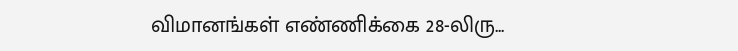விமானங்கள் எண்ணிக்கை 28-லிரு...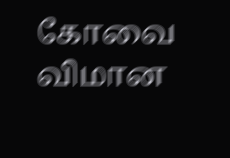கோவை விமான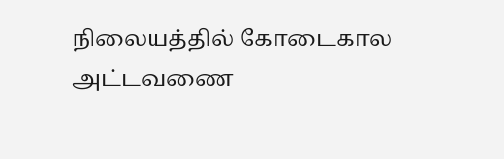நிலையத்தில் கோடைகால அட்டவணை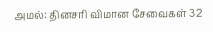அமல்: தினசரி விமான சேவைகள் 32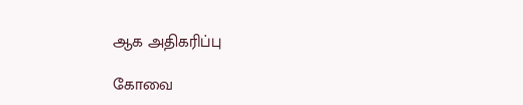ஆக அதிகரிப்பு

கோவை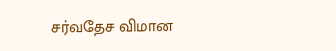சர்வதேச விமான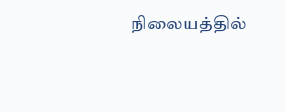நிலையத்தில்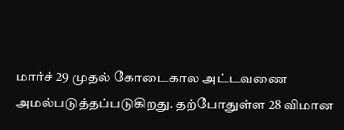மார்ச் 29 முதல் கோடைகால அட்டவணை அமல்படுத்தப்படுகிறது. தற்போதுள்ள 28 விமான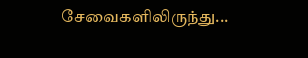சேவைகளிலிருந்து...